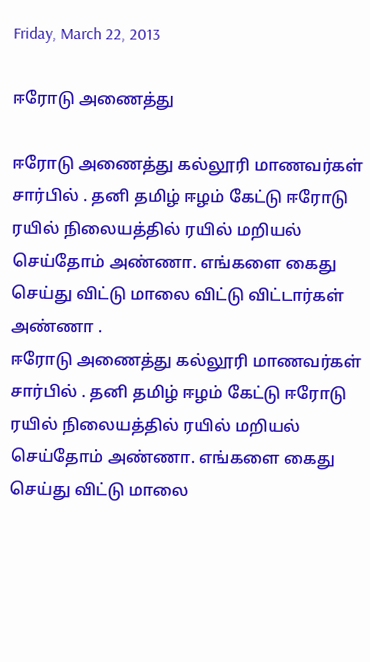Friday, March 22, 2013

ஈரோடு அணைத்து

ஈரோடு அணைத்து கல்லூரி மாணவர்கள் சார்பில் . தனி தமிழ் ஈழம் கேட்டு ஈரோடு ரயில் நிலையத்தில் ரயில் மறியல் செய்தோம் அண்ணா. எங்களை கைது செய்து விட்டு மாலை விட்டு விட்டார்கள் அண்ணா .
ஈரோடு அணைத்து கல்லூரி மாணவர்கள் சார்பில் . தனி தமிழ் ஈழம் கேட்டு ஈரோடு ரயில் நிலையத்தில் ரயில் மறியல் செய்தோம் அண்ணா. எங்களை கைது செய்து விட்டு மாலை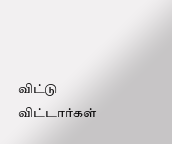விட்டு விட்டார்கள்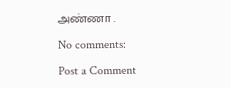அண்ணா .

No comments:

Post a Comment